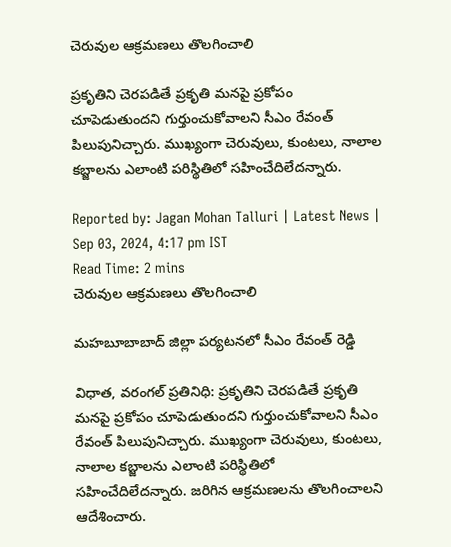చెరువుల ఆక్రమణలు తొలగించాలి

ప్రకృతిని చెరపడితే ప్రకృతి మనపై ప్రకోపం చూపెడుతుందని గుర్తుంచుకోవాలని సీఎం రేవంత్ పిలుపునిచ్చారు. ముఖ్యంగా చెరువులు, కుంటలు, నాలాల కబ్జాలను ఎలాంటి పరిస్థితిలో సహించేదిలేదన్నారు.

Reported by: Jagan Mohan Talluri | Latest News | Sep 03, 2024, 4:17 pm IST
Read Time: 2 mins
చెరువుల ఆక్రమణలు తొలగించాలి

మహబూబాబాద్ జిల్లా పర్యటనలో సీఎం రేవంత్ రెడ్డి

విధాత, వరంగల్ ప్రతినిధి: ప్రకృతిని చెరపడితే ప్రకృతి మనపై ప్రకోపం చూపెడుతుందని గుర్తుంచుకోవాలని సీఎం రేవంత్ పిలుపునిచ్చారు. ముఖ్యంగా చెరువులు, కుంటలు, నాలాల కబ్జాలను ఎలాంటి పరిస్థితిలో సహించేదిలేదన్నారు. జరిగిన ఆక్రమణలను తొలగించాలని ఆదేశించారు.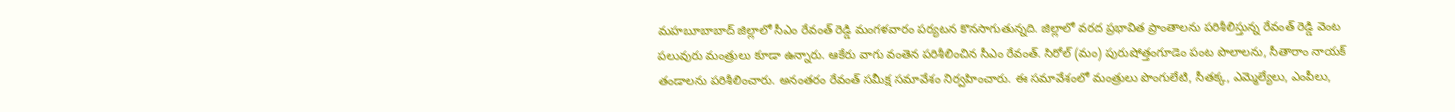మహబూబాబాద్‌ జిల్లాలో సీఎం రేవంత్‌ రెడ్డి మంగళవారం పర్యటన కొనసాగుతున్నది. జిల్లాలో వరద ప్రభావిత ప్రాంతాలను పరిశీలిస్తున్న రేవంత్‌ రెడ్డి వెంట పలువురు మంత్రులు కూడా ఉన్నారు. ఆకేరు వాగు వంతెన పరిశీలించిన సీఎం రేవంత్‌. సిరోల్‌ (మం) పురుషోత్తంగూడెం పంట పొలాలను, సీతారాం నాయక్ తండాలను పరిశీలించారు. అనంతరం రేవంత్‌ సమీక్ష సమావేశం నిర్వహించారు. ఈ సమావేశంలో మంత్రులు పొంగులేటి, సీతక్క, ఎమ్మెల్యేలు, ఎంపీలు,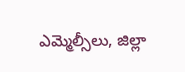ఎమ్మెల్సీలు, జిల్లా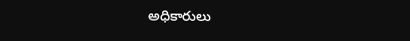అధికారులు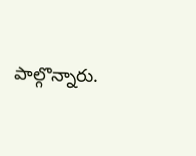పాల్గొన్నారు.